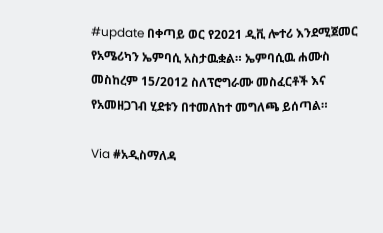#update በቀጣይ ወር የ2021 ዲቪ ሎተሪ እንደሚጀመር የአሜሪካን ኤምባሲ አስታዉቋል። ኤምባሲዉ ሐሙስ መስከረም 15/2012 ስለፕሮግራሙ መስፈርቶች እና የአመዘጋገብ ሂደቱን በተመለከተ መግለጫ ይሰጣል።

Via #አዲስማለዳ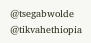@tsegabwolde @tikvahethiopia